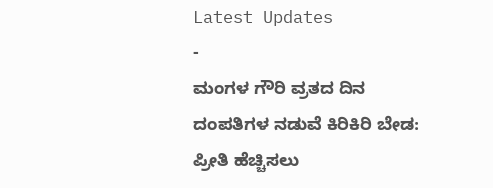Latest Updates
-
ಮಂಗಳ ಗೌರಿ ವ್ರತದ ದಿನ ದಂಪತಿಗಳ ನಡುವೆ ಕಿರಿಕಿರಿ ಬೇಡ: ಪ್ರೀತಿ ಹೆಚ್ಚಿಸಲು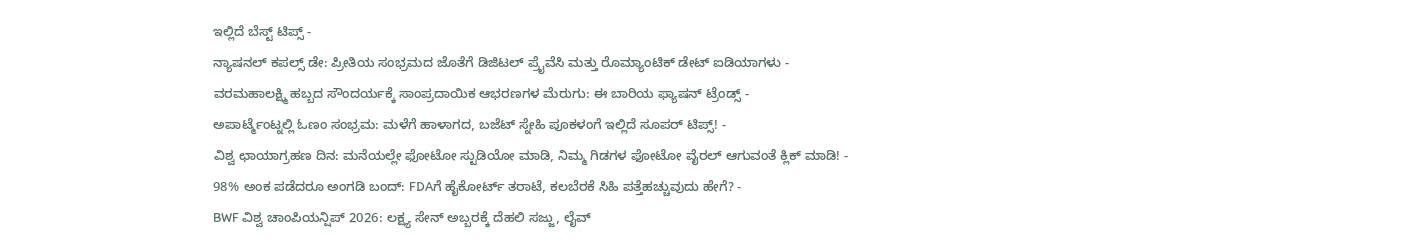ಇಲ್ಲಿದೆ ಬೆಸ್ಟ್ ಟಿಪ್ಸ್ -
ನ್ಯಾಷನಲ್ ಕಪಲ್ಸ್ ಡೇ: ಪ್ರೀತಿಯ ಸಂಭ್ರಮದ ಜೊತೆಗೆ ಡಿಜಿಟಲ್ ಪ್ರೈವೆಸಿ ಮತ್ತು ರೊಮ್ಯಾಂಟಿಕ್ ಡೇಟ್ ಐಡಿಯಾಗಳು -
ವರಮಹಾಲಕ್ಷ್ಮಿ ಹಬ್ಬದ ಸೌಂದರ್ಯಕ್ಕೆ ಸಾಂಪ್ರದಾಯಿಕ ಆಭರಣಗಳ ಮೆರುಗು: ಈ ಬಾರಿಯ ಫ್ಯಾಷನ್ ಟ್ರೆಂಡ್ಸ್ -
ಅಪಾರ್ಟ್ಮೆಂಟ್ನಲ್ಲಿ ಓಣಂ ಸಂಭ್ರಮ: ಮಳೆಗೆ ಹಾಳಾಗದ, ಬಜೆಟ್ ಸ್ನೇಹಿ ಪೂಕಳಂಗೆ ಇಲ್ಲಿದೆ ಸೂಪರ್ ಟಿಪ್ಸ್! -
ವಿಶ್ವ ಛಾಯಾಗ್ರಹಣ ದಿನ: ಮನೆಯಲ್ಲೇ ಫೋಟೋ ಸ್ಟುಡಿಯೋ ಮಾಡಿ, ನಿಮ್ಮ ಗಿಡಗಳ ಫೋಟೋ ವೈರಲ್ ಆಗುವಂತೆ ಕ್ಲಿಕ್ ಮಾಡಿ! -
98% ಅಂಕ ಪಡೆದರೂ ಅಂಗಡಿ ಬಂದ್: FDAಗೆ ಹೈಕೋರ್ಟ್ ತರಾಟೆ, ಕಲಬೆರಕೆ ಸಿಹಿ ಪತ್ತೆಹಚ್ಚುವುದು ಹೇಗೆ? -
BWF ವಿಶ್ವ ಚಾಂಪಿಯನ್ಷಿಪ್ 2026: ಲಕ್ಷ್ಯ ಸೇನ್ ಅಬ್ಬರಕ್ಕೆ ದೆಹಲಿ ಸಜ್ಜು, ಲೈವ್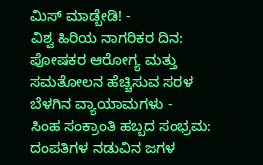ಮಿಸ್ ಮಾಡ್ಬೇಡಿ! -
ವಿಶ್ವ ಹಿರಿಯ ನಾಗರಿಕರ ದಿನ: ಪೋಷಕರ ಆರೋಗ್ಯ ಮತ್ತು ಸಮತೋಲನ ಹೆಚ್ಚಿಸುವ ಸರಳ ಬೆಳಗಿನ ವ್ಯಾಯಾಮಗಳು -
ಸಿಂಹ ಸಂಕ್ರಾಂತಿ ಹಬ್ಬದ ಸಂಭ್ರಮ: ದಂಪತಿಗಳ ನಡುವಿನ ಜಗಳ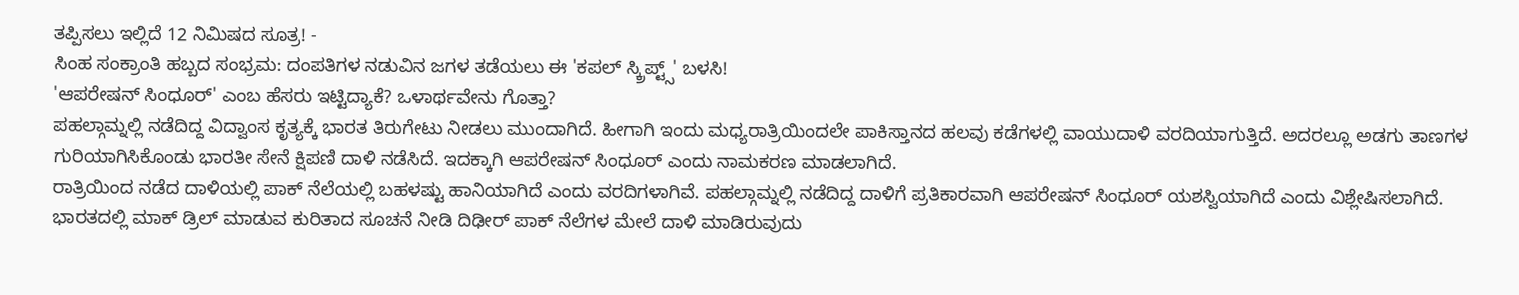ತಪ್ಪಿಸಲು ಇಲ್ಲಿದೆ 12 ನಿಮಿಷದ ಸೂತ್ರ! -
ಸಿಂಹ ಸಂಕ್ರಾಂತಿ ಹಬ್ಬದ ಸಂಭ್ರಮ: ದಂಪತಿಗಳ ನಡುವಿನ ಜಗಳ ತಡೆಯಲು ಈ 'ಕಪಲ್ ಸ್ಕ್ರಿಪ್ಟ್ಸ್' ಬಳಸಿ!
'ಆಪರೇಷನ್ ಸಿಂಧೂರ್' ಎಂಬ ಹೆಸರು ಇಟ್ಟಿದ್ಯಾಕೆ? ಒಳಾರ್ಥವೇನು ಗೊತ್ತಾ?
ಪಹಲ್ಗಾಮ್ನಲ್ಲಿ ನಡೆದಿದ್ದ ವಿದ್ವಾಂಸ ಕೃತ್ಯಕ್ಕೆ ಭಾರತ ತಿರುಗೇಟು ನೀಡಲು ಮುಂದಾಗಿದೆ. ಹೀಗಾಗಿ ಇಂದು ಮಧ್ಯರಾತ್ರಿಯಿಂದಲೇ ಪಾಕಿಸ್ತಾನದ ಹಲವು ಕಡೆಗಳಲ್ಲಿ ವಾಯುದಾಳಿ ವರದಿಯಾಗುತ್ತಿದೆ. ಅದರಲ್ಲೂ ಅಡಗು ತಾಣಗಳ ಗುರಿಯಾಗಿಸಿಕೊಂಡು ಭಾರತೀ ಸೇನೆ ಕ್ಷಿಪಣಿ ದಾಳಿ ನಡೆಸಿದೆ. ಇದಕ್ಕಾಗಿ ಆಪರೇಷನ್ ಸಿಂಧೂರ್ ಎಂದು ನಾಮಕರಣ ಮಾಡಲಾಗಿದೆ.
ರಾತ್ರಿಯಿಂದ ನಡೆದ ದಾಳಿಯಲ್ಲಿ ಪಾಕ್ ನೆಲೆಯಲ್ಲಿ ಬಹಳಷ್ಟು ಹಾನಿಯಾಗಿದೆ ಎಂದು ವರದಿಗಳಾಗಿವೆ. ಪಹಲ್ಗಾಮ್ನಲ್ಲಿ ನಡೆದಿದ್ದ ದಾಳಿಗೆ ಪ್ರತಿಕಾರವಾಗಿ ಆಪರೇಷನ್ ಸಿಂಧೂರ್ ಯಶಸ್ವಿಯಾಗಿದೆ ಎಂದು ವಿಶ್ಲೇಷಿಸಲಾಗಿದೆ. ಭಾರತದಲ್ಲಿ ಮಾಕ್ ಡ್ರಿಲ್ ಮಾಡುವ ಕುರಿತಾದ ಸೂಚನೆ ನೀಡಿ ದಿಢೀರ್ ಪಾಕ್ ನೆಲೆಗಳ ಮೇಲೆ ದಾಳಿ ಮಾಡಿರುವುದು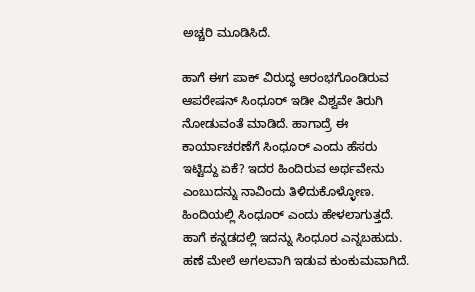ಅಚ್ಚರಿ ಮೂಡಿಸಿದೆ.

ಹಾಗೆ ಈಗ ಪಾಕ್ ವಿರುದ್ಧ ಆರಂಭಗೊಂಡಿರುವ ಆಪರೇಷನ್ ಸಿಂಧೂರ್ ಇಡೀ ವಿಶ್ವವೇ ತಿರುಗಿ ನೋಡುವಂತೆ ಮಾಡಿದೆ. ಹಾಗಾದ್ರೆ ಈ ಕಾರ್ಯಾಚರಣೆಗೆ ಸಿಂಧೂರ್ ಎಂದು ಹೆಸರು ಇಟ್ಟಿದ್ದು ಏಕೆ? ಇದರ ಹಿಂದಿರುವ ಅರ್ಥವೇನು ಎಂಬುದನ್ನು ನಾವಿಂದು ತಿಳಿದುಕೊಳ್ಳೋಣ. ಹಿಂದಿಯಲ್ಲಿ ಸಿಂಧೂರ್ ಎಂದು ಹೇಳಲಾಗುತ್ತದೆ. ಹಾಗೆ ಕನ್ನಡದಲ್ಲಿ ಇದನ್ನು ಸಿಂಧೂರ ಎನ್ನಬಹುದು. ಹಣೆ ಮೇಲೆ ಅಗಲವಾಗಿ ಇಡುವ ಕುಂಕುಮವಾಗಿದೆ.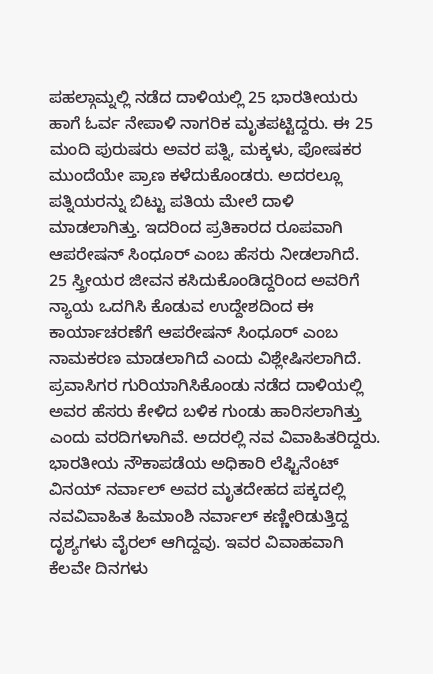ಪಹಲ್ಗಾಮ್ನಲ್ಲಿ ನಡೆದ ದಾಳಿಯಲ್ಲಿ 25 ಭಾರತೀಯರು ಹಾಗೆ ಓರ್ವ ನೇಪಾಳಿ ನಾಗರಿಕ ಮೃತಪಟ್ಟಿದ್ದರು. ಈ 25 ಮಂದಿ ಪುರುಷರು ಅವರ ಪತ್ನಿ, ಮಕ್ಕಳು, ಪೋಷಕರ ಮುಂದೆಯೇ ಪ್ರಾಣ ಕಳೆದುಕೊಂಡರು. ಅದರಲ್ಲೂ ಪತ್ನಿಯರನ್ನು ಬಿಟ್ಟು ಪತಿಯ ಮೇಲೆ ದಾಳಿ ಮಾಡಲಾಗಿತ್ತು. ಇದರಿಂದ ಪ್ರತಿಕಾರದ ರೂಪವಾಗಿ ಆಪರೇಷನ್ ಸಿಂಧೂರ್ ಎಂಬ ಹೆಸರು ನೀಡಲಾಗಿದೆ.
25 ಸ್ತ್ರೀಯರ ಜೀವನ ಕಸಿದುಕೊಂಡಿದ್ದರಿಂದ ಅವರಿಗೆ ನ್ಯಾಯ ಒದಗಿಸಿ ಕೊಡುವ ಉದ್ದೇಶದಿಂದ ಈ ಕಾರ್ಯಾಚರಣೆಗೆ ಆಪರೇಷನ್ ಸಿಂಧೂರ್ ಎಂಬ ನಾಮಕರಣ ಮಾಡಲಾಗಿದೆ ಎಂದು ವಿಶ್ಲೇಷಿಸಲಾಗಿದೆ. ಪ್ರವಾಸಿಗರ ಗುರಿಯಾಗಿಸಿಕೊಂಡು ನಡೆದ ದಾಳಿಯಲ್ಲಿ ಅವರ ಹೆಸರು ಕೇಳಿದ ಬಳಿಕ ಗುಂಡು ಹಾರಿಸಲಾಗಿತ್ತು ಎಂದು ವರದಿಗಳಾಗಿವೆ. ಅದರಲ್ಲಿ ನವ ವಿವಾಹಿತರಿದ್ದರು. ಭಾರತೀಯ ನೌಕಾಪಡೆಯ ಅಧಿಕಾರಿ ಲೆಫ್ಟಿನೆಂಟ್ ವಿನಯ್ ನರ್ವಾಲ್ ಅವರ ಮೃತದೇಹದ ಪಕ್ಕದಲ್ಲಿ ನವವಿವಾಹಿತ ಹಿಮಾಂಶಿ ನರ್ವಾಲ್ ಕಣ್ಣೀರಿಡುತ್ತಿದ್ದ ದೃಶ್ಯಗಳು ವೈರಲ್ ಆಗಿದ್ದವು. ಇವರ ವಿವಾಹವಾಗಿ ಕೆಲವೇ ದಿನಗಳು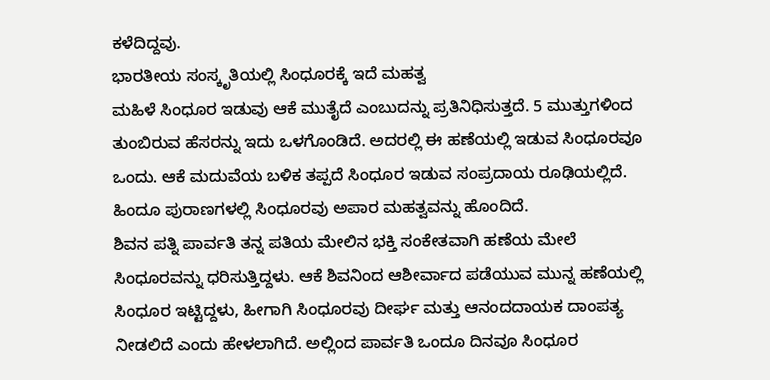ಕಳೆದಿದ್ದವು.
ಭಾರತೀಯ ಸಂಸ್ಕೃತಿಯಲ್ಲಿ ಸಿಂಧೂರಕ್ಕೆ ಇದೆ ಮಹತ್ವ
ಮಹಿಳೆ ಸಿಂಧೂರ ಇಡುವು ಆಕೆ ಮುತೈದೆ ಎಂಬುದನ್ನು ಪ್ರತಿನಿಧಿಸುತ್ತದೆ. 5 ಮುತ್ತುಗಳಿಂದ ತುಂಬಿರುವ ಹೆಸರನ್ನು ಇದು ಒಳಗೊಂಡಿದೆ. ಅದರಲ್ಲಿ ಈ ಹಣೆಯಲ್ಲಿ ಇಡುವ ಸಿಂಧೂರವೂ ಒಂದು. ಆಕೆ ಮದುವೆಯ ಬಳಿಕ ತಪ್ಪದೆ ಸಿಂಧೂರ ಇಡುವ ಸಂಪ್ರದಾಯ ರೂಢಿಯಲ್ಲಿದೆ. ಹಿಂದೂ ಪುರಾಣಗಳಲ್ಲಿ ಸಿಂಧೂರವು ಅಪಾರ ಮಹತ್ವವನ್ನು ಹೊಂದಿದೆ.
ಶಿವನ ಪತ್ನಿ ಪಾರ್ವತಿ ತನ್ನ ಪತಿಯ ಮೇಲಿನ ಭಕ್ತಿ ಸಂಕೇತವಾಗಿ ಹಣೆಯ ಮೇಲೆ ಸಿಂಧೂರವನ್ನು ಧರಿಸುತ್ತಿದ್ದಳು. ಆಕೆ ಶಿವನಿಂದ ಆಶೀರ್ವಾದ ಪಡೆಯುವ ಮುನ್ನ ಹಣೆಯಲ್ಲಿ ಸಿಂಧೂರ ಇಟ್ಟಿದ್ದಳು, ಹೀಗಾಗಿ ಸಿಂಧೂರವು ದೀರ್ಘ ಮತ್ತು ಆನಂದದಾಯಕ ದಾಂಪತ್ಯ ನೀಡಲಿದೆ ಎಂದು ಹೇಳಲಾಗಿದೆ. ಅಲ್ಲಿಂದ ಪಾರ್ವತಿ ಒಂದೂ ದಿನವೂ ಸಿಂಧೂರ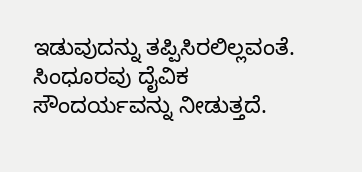ಇಡುವುದನ್ನು ತಪ್ಪಿಸಿರಲಿಲ್ಲವಂತೆ.
ಸಿಂಧೂರವು ದೈವಿಕ ಸೌಂದರ್ಯವನ್ನು ನೀಡುತ್ತದೆ.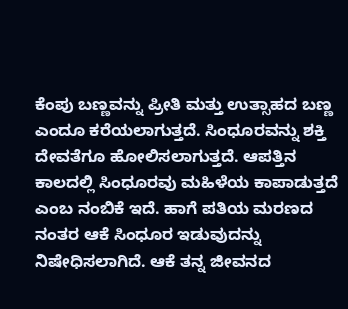ಕೆಂಪು ಬಣ್ಣವನ್ನು ಪ್ರೀತಿ ಮತ್ತು ಉತ್ಸಾಹದ ಬಣ್ಣ ಎಂದೂ ಕರೆಯಲಾಗುತ್ತದೆ. ಸಿಂಧೂರವನ್ನು ಶಕ್ತಿ ದೇವತೆಗೂ ಹೋಲಿಸಲಾಗುತ್ತದೆ. ಆಪತ್ತಿನ ಕಾಲದಲ್ಲಿ ಸಿಂಧೂರವು ಮಹಿಳೆಯ ಕಾಪಾಡುತ್ತದೆ ಎಂಬ ನಂಬಿಕೆ ಇದೆ. ಹಾಗೆ ಪತಿಯ ಮರಣದ ನಂತರ ಆಕೆ ಸಿಂಧೂರ ಇಡುವುದನ್ನು ನಿಷೇಧಿಸಲಾಗಿದೆ. ಆಕೆ ತನ್ನ ಜೀವನದ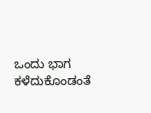ಒಂದು ಭಾಗ ಕಳೆದುಕೊಂಡಂತೆ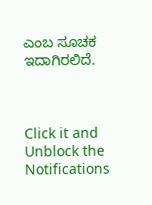ಎಂಬ ಸೂಚಕ ಇದಾಗಿರಲಿದೆ.



Click it and Unblock the Notifications